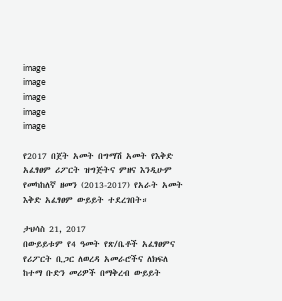image
image
image
image
image

የ2017 በጀት አመት በግማሽ አመት የእቅድ አፈፃፀም ሪፖርት ዝግጅትና ምዘና እንዲሁም የመካከለኛ ዘመን (2013-2017) የአራት አመት እቅድ አፈፃፀም ውይይት ተደረገበት።

ታህሳስ 21, 2017
በውይይቱም የ4 ዓመት የጽ/ቤቶች አፈፃፀምና የሪፖርት ቢጋር ለወረዳ አመራሮችና ለክፍለ ከተማ ቡድን መሪዎች በማቅረብ ውይይት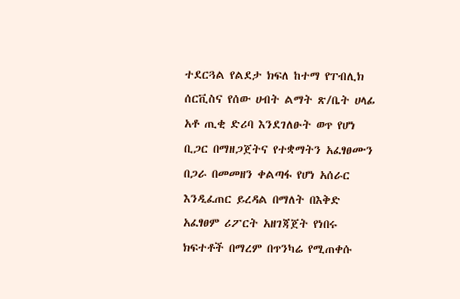ተደርጓል የልደታ ክፍለ ከተማ የፐብሊክ ሰርቪስና የሰው ሀብት ልማት ጽ/ቤት ሀላፊ አቶ ጢቂ ድሪባ እንደገለፁት ወጥ የሆነ ቢጋር በማዘጋጀትና የተቋማትን አፈፃፀሙን በጋራ በመመዘን ቀልጣፋ የሆነ አሰራር እንዲፈጠር ይረዳል በማለት በእቅድ አፈፃፀም ሪፖርት አዘገጃጀት የነበሩ ክፍተቶች በማረም በጥንካሬ የሚጠቀሱ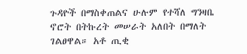ጉዳዮች በማስቀጠልና ሁሉም የተሻለ ግንዛቤ ኖሮት በትኩረት መሠራት አለበት በማለት ገልፀዋል። አቶ ጢቂ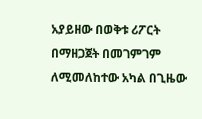አያይዘው በወቅቱ ሪፖርት በማዘጋጀት በመገምገም ለሚመለከተው አካል በጊዜው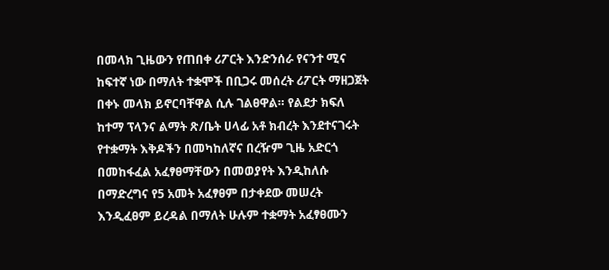በመላክ ጊዜውን የጠበቀ ሪፖርት እንድንሰራ የናንተ ሚና ከፍተኛ ነው በማለት ተቋሞች በቢጋሩ መሰረት ሪፖርት ማዘጋጀት በቀኑ መላክ ይኖርባቸዋል ሲሉ ገልፀዋል። የልደታ ክፍለ ከተማ ፕላንና ልማት ጽ/ቤት ሀላፊ አቶ ክብረት እንደተናገሩት የተቋማት እቅዶችን በመካከለኛና በረዥም ጊዜ አድርጎ በመከፋፈል አፈፃፀማቸውን በመወያየት እንዲከለሱ በማድረግና የ5 አመት አፈፃፀም በታቀደው መሠረት እንዲፈፀም ይረዳል በማለት ሁሉም ተቋማት አፈፃፀሙን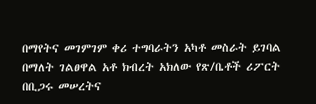በማየትና መገምገም ቀሪ ተግባራትን አካቶ መስራት ይገባል በማለት ገልፀዋል አቶ ክብረት አክለው የጽ/ቤቶች ሪፖርት በቢጋሩ መሠረትና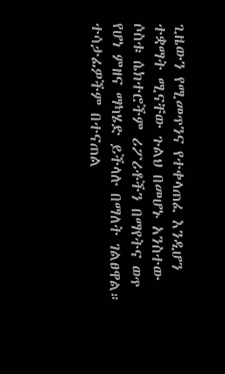ጊዜውን የሚመጥንና የተቀላጠፈ እንዲሆን ተቋማት ሚናቸው ጉልህ በመሆኑ አንስተው ሶስቱ ሴክተሮችም ሪፖሪቶችን በማየትና ወጥ የሆነ ምዘና ማካሄድ ይችላሉ በማለት ገልፀዋል። ተሳታፊዎችም በተናጠል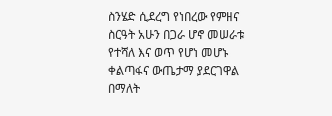ስንሄድ ሲደረግ የነበረው የምዘና ስርዓት አሁን በጋራ ሆኖ መሠራቱ የተሻለ እና ወጥ የሆነ መሆኑ ቀልጣፋና ውጤታማ ያደርገዋል በማለት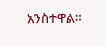አንስተዋል።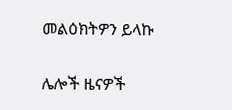መልዕክትዎን ይላኩ

ሌሎች ዜናዎች